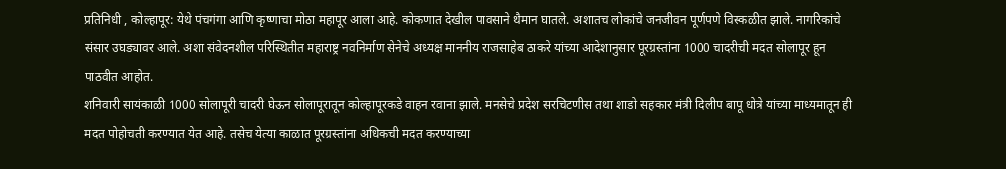प्रतिनिधी , कोल्हापूर: येथे पंचगंगा आणि कृष्णाचा मोठा महापूर आला आहे. कोकणात देखील पावसाने थैमान घातले. अशातच लोकांचे जनजीवन पूर्णपणे विस्कळीत झाले. नागरिकांचे संसार उघड्यावर आले. अशा संवेदनशील परिस्थितीत महाराष्ट्र नवनिर्माण सेनेचे अध्यक्ष माननीय राजसाहेब ठाकरे यांच्या आदेशानुसार पूरग्रस्तांना 1000 चादरीची मदत सोलापूर हून पाठवीत आहोत.
शनिवारी सायंकाळी 1000 सोलापूरी चादरी घेऊन सोलापूरातून कोल्हापूरकडे वाहन रवाना झाले. मनसेचे प्रदेश सरचिटणीस तथा शाडो सहकार मंत्री दिलीप बापू धोत्रे यांच्या माध्यमातून ही मदत पोहोचती करण्यात येत आहे. तसेच येत्या काळात पूरग्रस्तांना अधिकची मदत करण्याच्या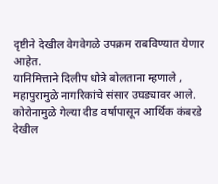दृष्टीने देखील वेगवेगळे उपक्रम राबविण्यात येणार आहेत.
यानिमित्ताने दिलीप धोत्रे बोलताना म्हणाले , महापुरामुळे नागरिकांचे संसार उघड्यावर आले. कोरोनामुळे गेल्या दीड वर्षापासून आर्थिक कंबरडे देखील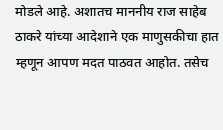मोडले आहे. अशातच माननीय राज साहेब ठाकरे यांच्या आदेशाने एक माणुसकीचा हात म्हणून आपण मदत पाठवत आहोत. तसेच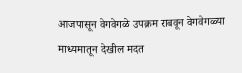आजपासून वेगवेगळे उपक्रम राबवून वेगवेगळ्या माध्यमातून देखील मदत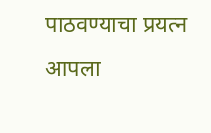पाठवण्याचा प्रयत्न आपला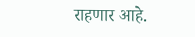राहणार आहे.